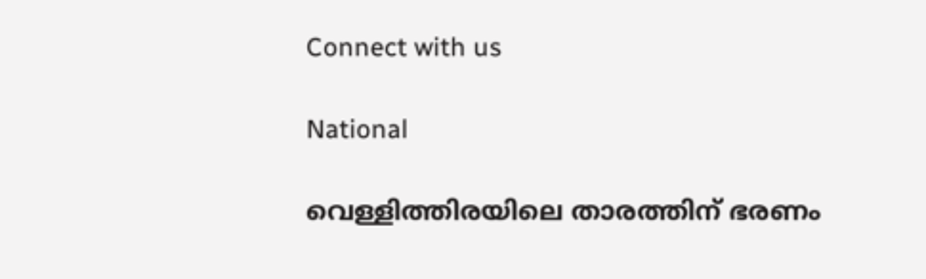Connect with us

National

വെള്ളിത്തിരയിലെ താരത്തിന് ഭരണം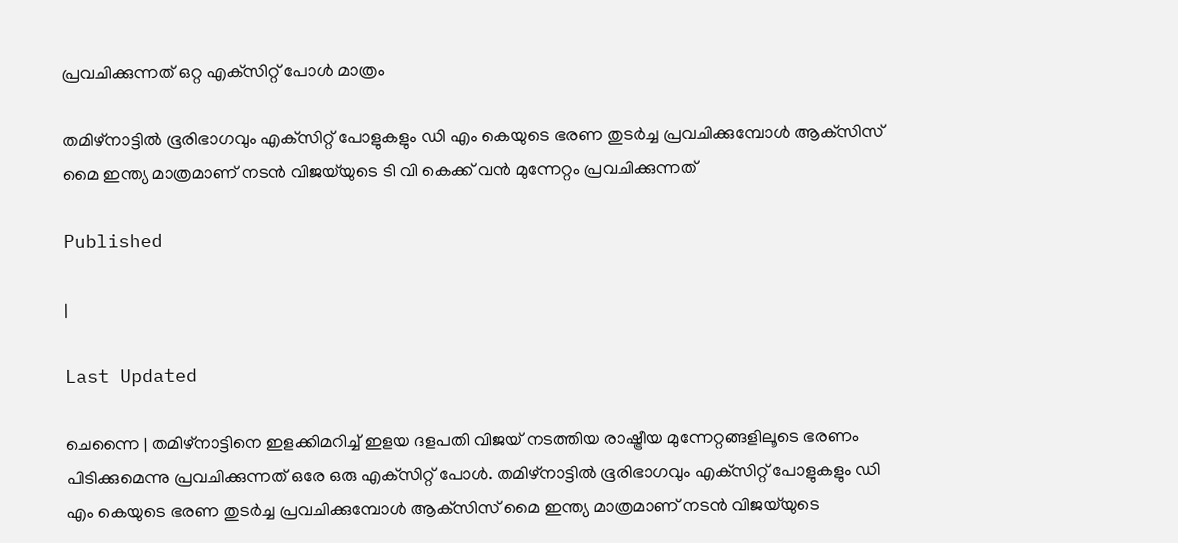പ്രവചിക്കുന്നത് ഒറ്റ എക്‌സിറ്റ് പോള്‍ മാത്രം

തമിഴ്‌നാട്ടില്‍ ഭൂരിഭാഗവും എക്‌സിറ്റ് പോളുകളും ഡി എം കെയുടെ ഭരണ തുടര്‍ച്ച പ്രവചിക്കുമ്പോള്‍ ആക്‌സിസ് മൈ ഇന്ത്യ മാത്രമാണ് നടന്‍ വിജയ്‌യുടെ ടി വി കെക്ക് വന്‍ മുന്നേറ്റം പ്രവചിക്കുന്നത്

Published

|

Last Updated

ചെന്നൈ | തമിഴ്‌നാട്ടിനെ ഇളക്കിമറിച്ച് ഇളയ ദളപതി വിജയ് നടത്തിയ രാഷ്ട്രീയ മുന്നേറ്റങ്ങളിലൂടെ ഭരണം പിടിക്കുമെന്നു പ്രവചിക്കുന്നത് ഒരേ ഒരു എക്‌സിറ്റ് പോള്‍. തമിഴ്‌നാട്ടില്‍ ഭൂരിഭാഗവും എക്‌സിറ്റ് പോളുകളും ഡി എം കെയുടെ ഭരണ തുടര്‍ച്ച പ്രവചിക്കുമ്പോള്‍ ആക്‌സിസ് മൈ ഇന്ത്യ മാത്രമാണ് നടന്‍ വിജയ്‌യുടെ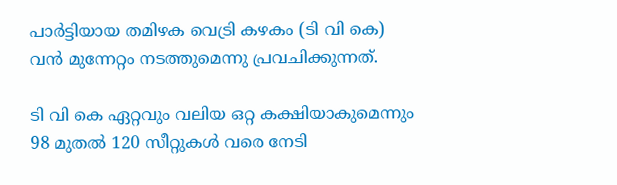പാര്‍ട്ടിയായ തമിഴക വെട്രി കഴകം (ടി വി കെ) വന്‍ മുന്നേറ്റം നടത്തുമെന്നു പ്രവചിക്കുന്നത്.

ടി വി കെ ഏറ്റവും വലിയ ഒറ്റ കക്ഷിയാകുമെന്നും 98 മുതല്‍ 120 സീറ്റുകള്‍ വരെ നേടി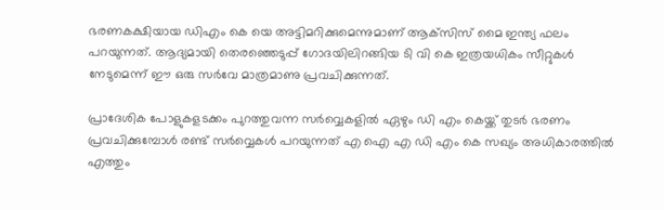ഭരണകക്ഷിയായ ഡിഎം കെ യെ അട്ടിമറിക്കുമെന്നുമാണ് ആക്‌സിസ് മൈ ഇന്ത്യ ഫലം പറയുന്നത്. ആദ്യമായി തെരഞ്ഞെടുപ്പ് ഗോദയിലിറങ്ങിയ ടി വി കെ ഇത്രയധികം സീറ്റുകള്‍ നേടുമെന്ന് ഈ ഒരു സര്‍വേ മാത്രമാണു പ്രവചിക്കുന്നത്.

പ്രാദേശിക പോളുകളടക്കം പുറത്തുവന്ന സര്‍വ്വെകളില്‍ ഏഴും ഡി എം കെയ്ക്ക് തുടര്‍ ഭരണം പ്രവചിക്കുമ്പോള്‍ രണ്ട് സര്‍വ്വെകള്‍ പറയുന്നത് എ ഐ എ ഡി എം കെ സഖ്യം അധികാരത്തില്‍ എത്തും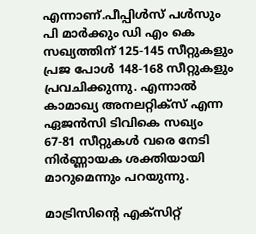എന്നാണ്.പീപ്പിള്‍സ് പള്‍സും പി മാര്‍ക്കും ഡി എം കെ സഖ്യത്തിന് 125-145 സീറ്റുകളും പ്രജ പോള്‍ 148-168 സീറ്റുകളും പ്രവചിക്കുന്നു. എന്നാല്‍ കാമാഖ്യ അനലറ്റിക്‌സ് എന്ന ഏജന്‍സി ടിവികെ സഖ്യം 67-81 സീറ്റുകള്‍ വരെ നേടി നിര്‍ണ്ണായക ശക്തിയായി മാറുമെന്നും പറയുന്നു.

മാട്രിസിന്റെ എക്‌സിറ്റ്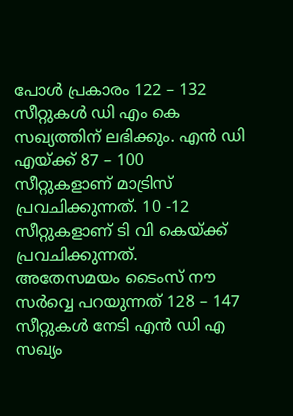പോള്‍ പ്രകാരം 122 – 132 സീറ്റുകള്‍ ഡി എം കെ സഖ്യത്തിന് ലഭിക്കും. എന്‍ ഡി എയ്ക്ക് 87 – 100 സീറ്റുകളാണ് മാട്രിസ് പ്രവചിക്കുന്നത്. 10 -12 സീറ്റുകളാണ് ടി വി കെയ്ക്ക് പ്രവചിക്കുന്നത്. അതേസമയം ടൈംസ് നൗ സര്‍വ്വെ പറയുന്നത് 128 – 147 സീറ്റുകള്‍ നേടി എന്‍ ഡി എ സഖ്യം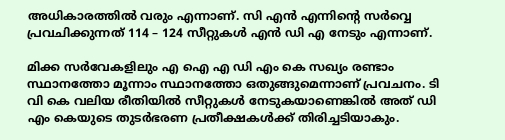അധികാരത്തില്‍ വരും എന്നാണ്. സി എന്‍ എന്നിന്റെ സര്‍വ്വെ പ്രവചിക്കുന്നത് 114 – 124 സീറ്റുകള്‍ എന്‍ ഡി എ നേടും എന്നാണ്.

മിക്ക സര്‍വേകളിലും എ ഐ എ ഡി എം കെ സഖ്യം രണ്ടാം സ്ഥാനത്തോ മൂന്നാം സ്ഥാനത്തോ ഒതുങ്ങുമെന്നാണ് പ്രവചനം. ടി വി കെ വലിയ രീതിയില്‍ സീറ്റുകള്‍ നേടുകയാണെങ്കില്‍ അത് ഡി എം കെയുടെ തുടര്‍ഭരണ പ്രതീക്ഷകള്‍ക്ക് തിരിച്ചടിയാകും.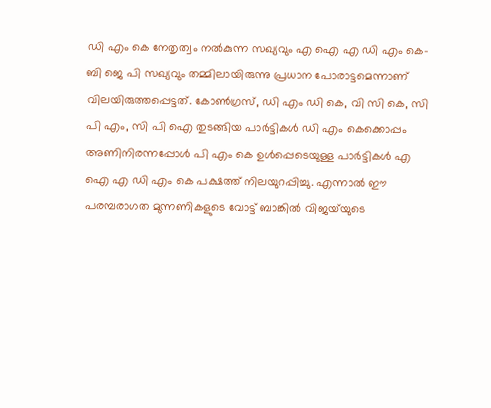ഡി എം കെ നേതൃത്വം നല്‍കുന്ന സഖ്യവും എ ഐ എ ഡി എം കെ-ബി ജെ പി സഖ്യവും തമ്മിലായിരുന്നു പ്രധാന പോരാട്ടമെന്നാണ് വിലയിരുത്തപ്പെട്ടത്. കോണ്‍ഗ്രസ്, ഡി എം ഡി കെ, വി സി കെ, സി പി എം, സി പി ഐ തുടങ്ങിയ പാര്‍ട്ടികള്‍ ഡി എം കെക്കൊപ്പം അണിനിരന്നപ്പോള്‍ പി എം കെ ഉള്‍പ്പെടെയുള്ള പാര്‍ട്ടികള്‍ എ ഐ എ ഡി എം കെ പക്ഷത്ത് നിലയുറപ്പിച്ചു. എന്നാല്‍ ഈ പരമ്പരാഗത മുന്നണികളുടെ വോട്ട് ബാങ്കില്‍ വിജയ്‌യുടെ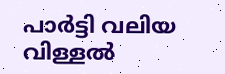പാര്‍ട്ടി വലിയ വിള്ളല്‍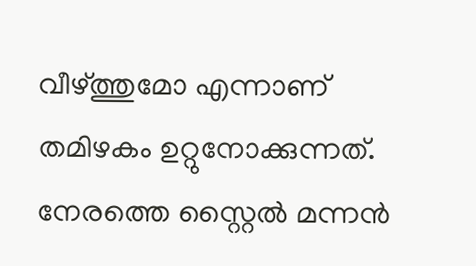വീഴ്ത്തുമോ എന്നാണ് തമിഴകം ഉറ്റുനോക്കുന്നത്. നേരത്തെ സ്റ്റൈല്‍ മന്നന്‍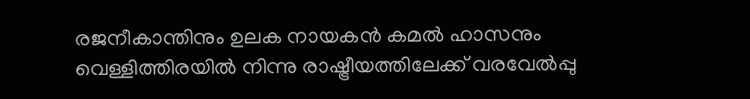രജനീകാന്തിനും ഉലക നായകന്‍ കമല്‍ ഹാസനും വെള്ളിത്തിരയില്‍ നിന്നു രാഷ്ട്രീയത്തിലേക്ക് വരവേല്‍പ്പു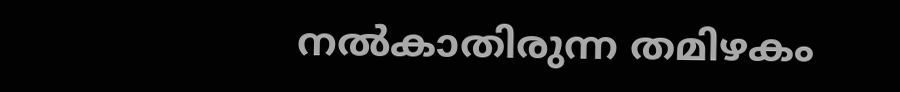നല്‍കാതിരുന്ന തമിഴകം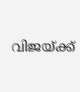വിജയ്ക്ക്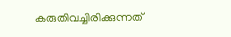കരുതിവച്ചിരിക്കുന്നത്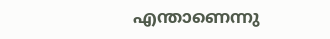എന്താണെന്നു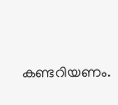കണ്ടറിയണം.